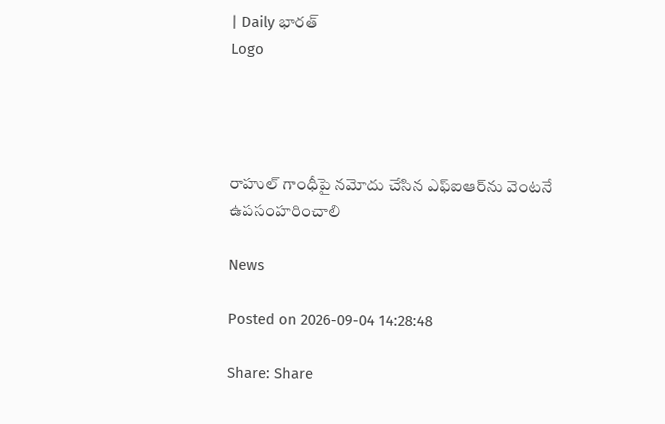| Daily భారత్
Logo




రాహుల్ గాంధీపై నమోదు చేసిన ఎఫ్‌ఐఆర్‌ను వెంటనే ఉపసంహరించాలి

News

Posted on 2026-09-04 14:28:48

Share: Share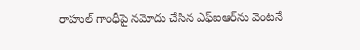రాహుల్ గాంధీపై నమోదు చేసిన ఎఫ్‌ఐఆర్‌ను వెంటనే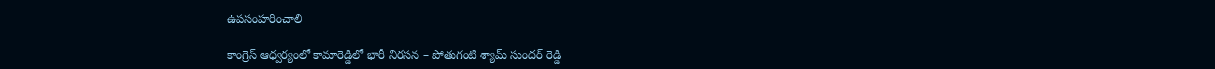ఉపసంహరించాలి

కాంగ్రెస్ ఆధ్వర్యంలో కామారెడ్డిలో భారీ నిరసన – పోతుగంటి శ్యామ్ సుందర్ రెడ్డి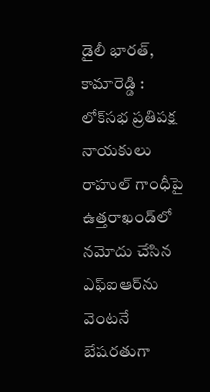డైలీ భారత్, కామారెడ్డి : లోక్‌సభ ప్రతిపక్ష నాయకులు రాహుల్ గాంధీపై ఉత్తరాఖండ్‌లో నమోదు చేసిన ఎఫ్‌ఐఆర్‌ను వెంటనే బేషరతుగా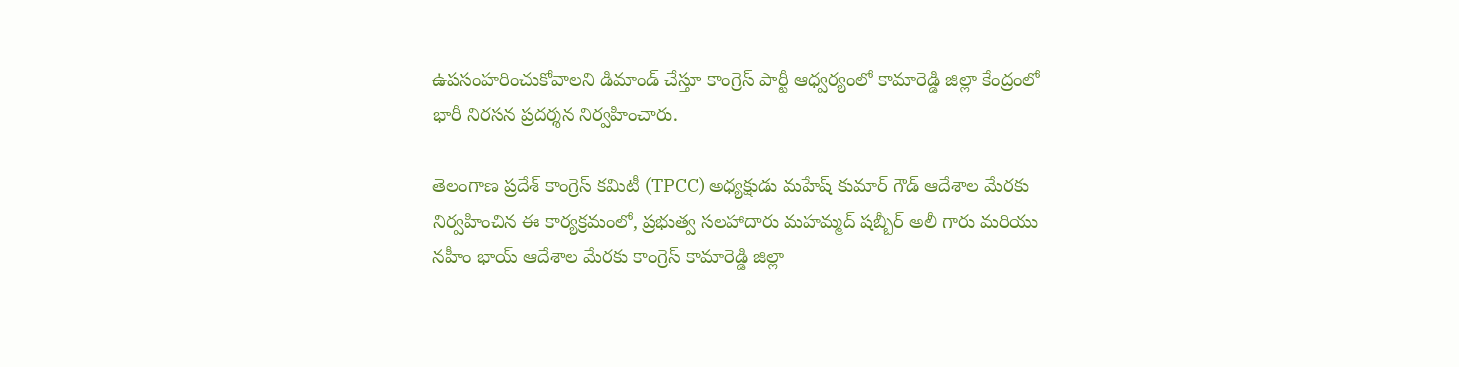ఉపసంహరించుకోవాలని డిమాండ్ చేస్తూ కాంగ్రెస్ పార్టీ ఆధ్వర్యంలో కామారెడ్డి జిల్లా కేంద్రంలో భారీ నిరసన ప్రదర్శన నిర్వహించారు.

తెలంగాణ ప్రదేశ్ కాంగ్రెస్ కమిటీ (TPCC) అధ్యక్షుడు మహేష్ కుమార్ గౌడ్ ఆదేశాల మేరకు నిర్వహించిన ఈ కార్యక్రమంలో, ప్రభుత్వ సలహాదారు మహమ్మద్ షబ్బీర్ అలీ గారు మరియు నహీం భాయ్ ఆదేశాల మేరకు కాంగ్రెస్ కామారెడ్డి జిల్లా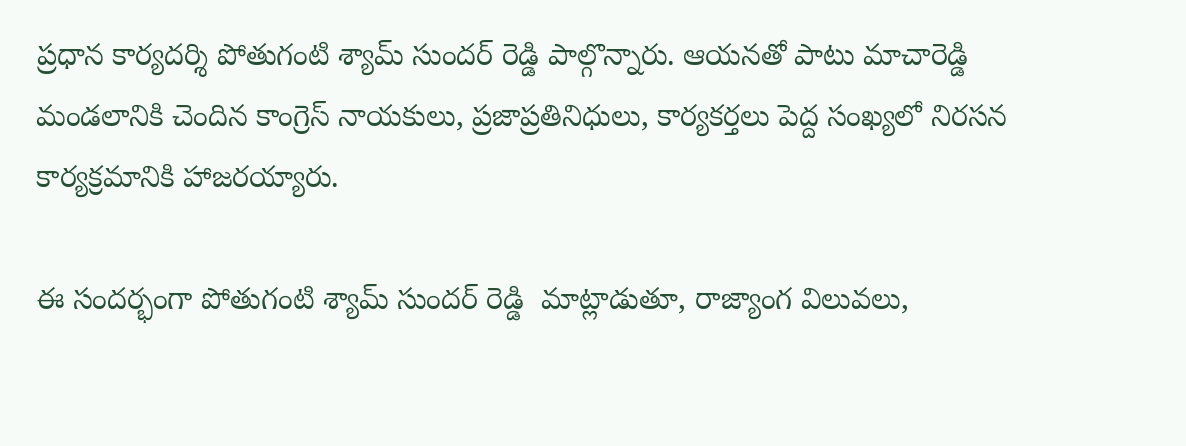ప్రధాన కార్యదర్శి పోతుగంటి శ్యామ్ సుందర్ రెడ్డి పాల్గొన్నారు. ఆయనతో పాటు మాచారెడ్డి మండలానికి చెందిన కాంగ్రెస్ నాయకులు, ప్రజాప్రతినిధులు, కార్యకర్తలు పెద్ద సంఖ్యలో నిరసన కార్యక్రమానికి హాజరయ్యారు.

ఈ సందర్భంగా పోతుగంటి శ్యామ్ సుందర్ రెడ్డి  మాట్లాడుతూ, రాజ్యాంగ విలువలు,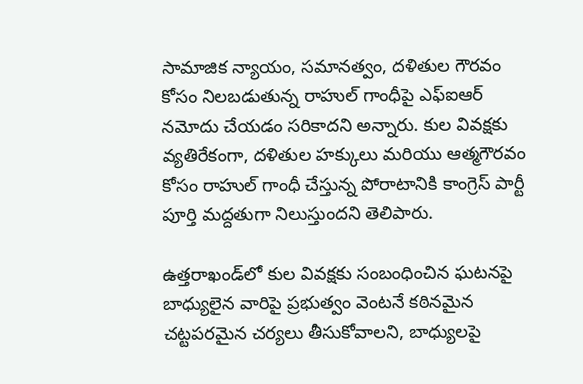సామాజిక న్యాయం, సమానత్వం, దళితుల గౌరవం కోసం నిలబడుతున్న రాహుల్ గాంధీపై ఎఫ్‌ఐఆర్ నమోదు చేయడం సరికాదని అన్నారు. కుల వివక్షకు వ్యతిరేకంగా, దళితుల హక్కులు మరియు ఆత్మగౌరవం కోసం రాహుల్ గాంధీ చేస్తున్న పోరాటానికి కాంగ్రెస్ పార్టీ పూర్తి మద్దతుగా నిలుస్తుందని తెలిపారు.

ఉత్తరాఖండ్‌లో కుల వివక్షకు సంబంధించిన ఘటనపై బాధ్యులైన వారిపై ప్రభుత్వం వెంటనే కఠినమైన చట్టపరమైన చర్యలు తీసుకోవాలని, బాధ్యులపై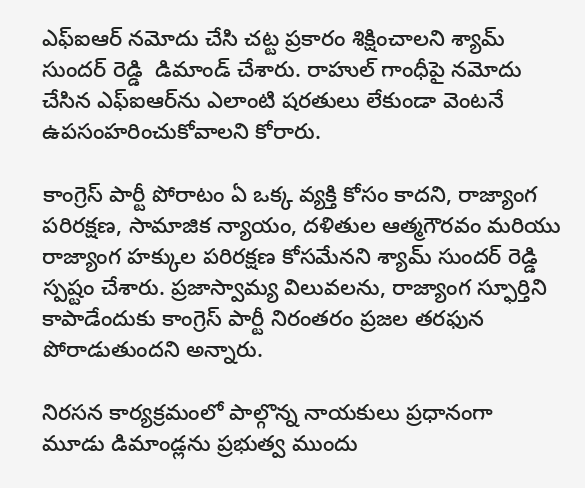ఎఫ్‌ఐఆర్ నమోదు చేసి చట్ట ప్రకారం శిక్షించాలని శ్యామ్ సుందర్ రెడ్డి  డిమాండ్ చేశారు. రాహుల్ గాంధీపై నమోదు చేసిన ఎఫ్‌ఐఆర్‌ను ఎలాంటి షరతులు లేకుండా వెంటనే ఉపసంహరించుకోవాలని కోరారు.

కాంగ్రెస్ పార్టీ పోరాటం ఏ ఒక్క వ్యక్తి కోసం కాదని, రాజ్యాంగ పరిరక్షణ, సామాజిక న్యాయం, దళితుల ఆత్మగౌరవం మరియు రాజ్యాంగ హక్కుల పరిరక్షణ కోసమేనని శ్యామ్ సుందర్ రెడ్డి స్పష్టం చేశారు. ప్రజాస్వామ్య విలువలను, రాజ్యాంగ స్ఫూర్తిని కాపాడేందుకు కాంగ్రెస్ పార్టీ నిరంతరం ప్రజల తరఫున పోరాడుతుందని అన్నారు.

నిరసన కార్యక్రమంలో పాల్గొన్న నాయకులు ప్రధానంగా మూడు డిమాండ్లను ప్రభుత్వ ముందు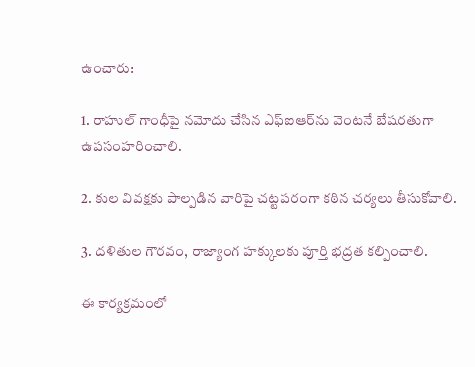ఉంచారు:

1. రాహుల్ గాంధీపై నమోదు చేసిన ఎఫ్‌ఐఆర్‌ను వెంటనే బేషరతుగా ఉపసంహరించాలి.

2. కుల వివక్షకు పాల్పడిన వారిపై చట్టపరంగా కఠిన చర్యలు తీసుకోవాలి.

3. దళితుల గౌరవం, రాజ్యాంగ హక్కులకు పూర్తి భద్రత కల్పించాలి.

ఈ కార్యక్రమంలో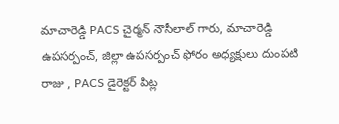మాచారెడ్డి PACS చైర్మన్ నౌసీలాల్ గారు, మాచారెడ్డి ఉపసర్పంచ్, జిల్లా ఉపసర్పంచ్ ఫోరం అధ్యక్షులు దుంపటి రాజు , PACS డైరెక్టర్ పిట్ల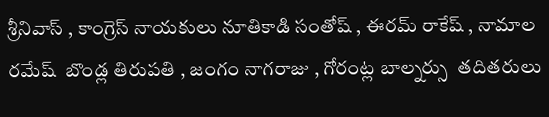శ్రీనివాస్ , కాంగ్రెస్ నాయకులు నూతికాడి సంతోష్ , ఈరమ్ రాకేష్ , నామాల రమేష్  బొండ్ల తిరుపతి , జంగం నాగరాజు , గోరంట్ల బాల్నర్సు  తదితరులు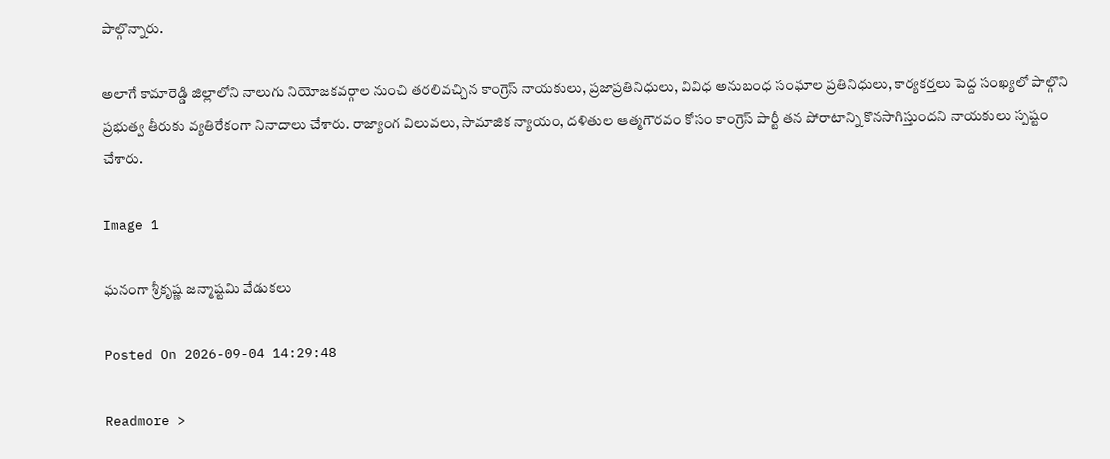పాల్గొన్నారు.

అలాగే కామారెడ్డి జిల్లాలోని నాలుగు నియోజకవర్గాల నుంచి తరలివచ్చిన కాంగ్రెస్ నాయకులు, ప్రజాప్రతినిధులు, వివిధ అనుబంధ సంఘాల ప్రతినిధులు, కార్యకర్తలు పెద్ద సంఖ్యలో పాల్గొని ప్రభుత్వ తీరుకు వ్యతిరేకంగా నినాదాలు చేశారు. రాజ్యాంగ విలువలు, సామాజిక న్యాయం, దళితుల ఆత్మగౌరవం కోసం కాంగ్రెస్ పార్టీ తన పోరాటాన్ని కొనసాగిస్తుందని నాయకులు స్పష్టం చేశారు.

Image 1

ఘనంగా శ్రీకృష్ణ జన్మాష్టమి వేడుకలు

Posted On 2026-09-04 14:29:48

Readmore >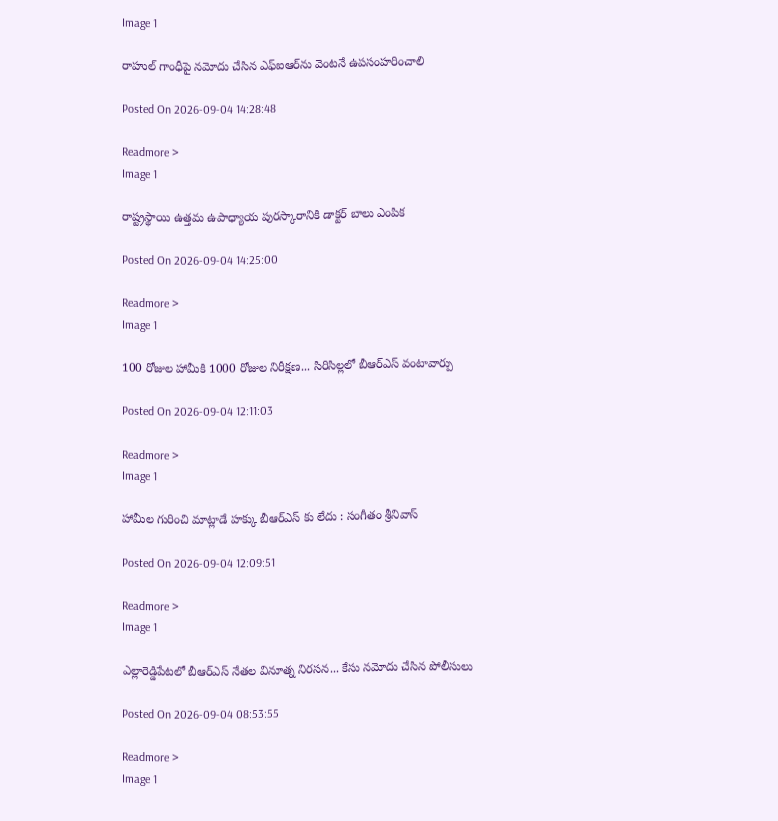Image 1

రాహుల్ గాంధీపై నమోదు చేసిన ఎఫ్‌ఐఆర్‌ను వెంటనే ఉపసంహరించాలి

Posted On 2026-09-04 14:28:48

Readmore >
Image 1

రాష్ట్రస్థాయి ఉత్తమ ఉపాధ్యాయ పురస్కారానికి డాక్టర్ బాలు ఎంపిక

Posted On 2026-09-04 14:25:00

Readmore >
Image 1

100 రోజుల హామీకి 1000 రోజుల నిరీక్షణ... సిరిసిల్లలో బీఆర్ఎస్ వంటావార్పు

Posted On 2026-09-04 12:11:03

Readmore >
Image 1

హామీల గురించి మాట్లాడే హక్కు బీఆర్ఎస్ కు లేదు : సంగీతం శ్రీనివాస్

Posted On 2026-09-04 12:09:51

Readmore >
Image 1

ఎల్లారెడ్డిపేటలో బీఆర్ఎస్ నేతల వినూత్న నిరసన... కేసు నమోదు చేసిన పోలీసులు

Posted On 2026-09-04 08:53:55

Readmore >
Image 1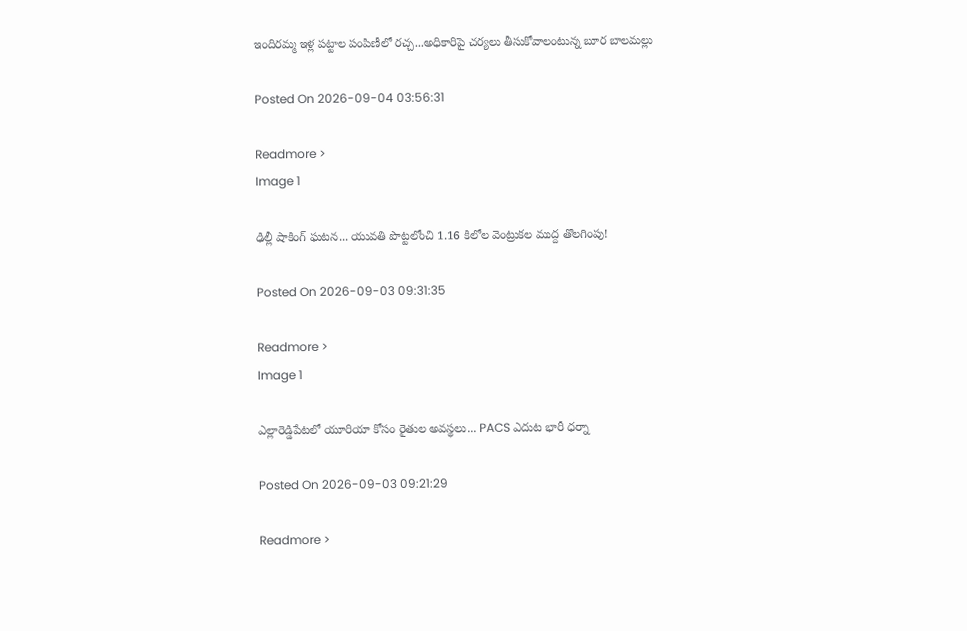ఇందిరమ్మ ఇళ్ల పట్టాల పంపిణీలో రచ్చ...అధికారిపై చర్యలు తీసుకోవాలంటున్న బూర బాలమల్లు

Posted On 2026-09-04 03:56:31

Readmore >
Image 1

ఢిల్లీ షాకింగ్ ఘటన... యువతి పొట్టలోంచి 1.16 కిలోల వెంట్రుకల ముద్ద తొలగింపు!

Posted On 2026-09-03 09:31:35

Readmore >
Image 1

ఎల్లారెడ్డిపేటలో యూరియా కోసం రైతుల అవస్థలు... PACS ఎదుట భారీ ధర్నా

Posted On 2026-09-03 09:21:29

Readmore >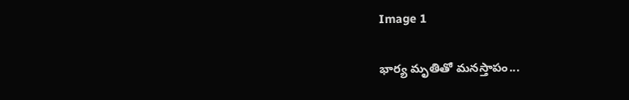Image 1

భార్య మృతితో మనస్తాపం...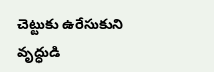చెట్టుకు ఉరేసుకుని వృద్ధుడి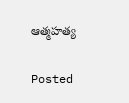ఆత్మహత్య

Posted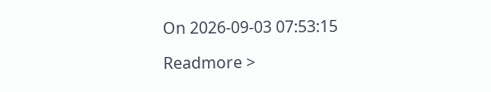On 2026-09-03 07:53:15

Readmore >